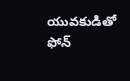యువకుడితో ఫోన్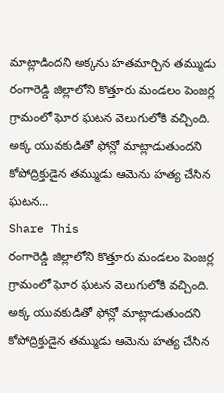మాట్లాడిందని అక్కను హతమార్చిన తమ్ముడు
రంగారెడ్డి జిల్లాలోని కొత్తూరు మండలం పెంజర్ల గ్రామంలో ఘోర ఘటన వెలుగులోకి వచ్చింది. అక్క యువకుడితో ఫోన్లో మాట్లాడుతుందని కోపోద్రిక్తుడైన తమ్ముడు ఆమెను హత్య చేసిన ఘటన…
Share This
రంగారెడ్డి జిల్లాలోని కొత్తూరు మండలం పెంజర్ల గ్రామంలో ఘోర ఘటన వెలుగులోకి వచ్చింది. అక్క యువకుడితో ఫోన్లో మాట్లాడుతుందని కోపోద్రిక్తుడైన తమ్ముడు ఆమెను హత్య చేసిన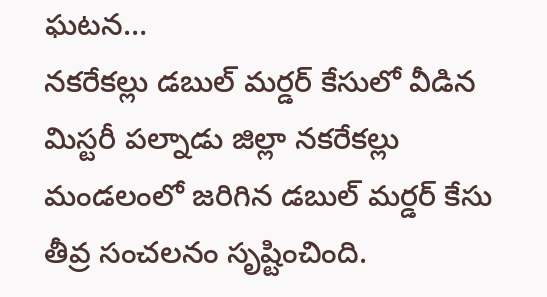ఘటన…
నకరేకల్లు డబుల్ మర్డర్ కేసులో వీడిన మిస్టరీ పల్నాడు జిల్లా నకరేకల్లు మండలంలో జరిగిన డబుల్ మర్డర్ కేసు తీవ్ర సంచలనం సృష్టించింది.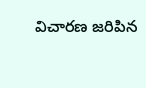విచారణ జరిపిన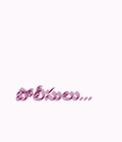పోలీసులు…